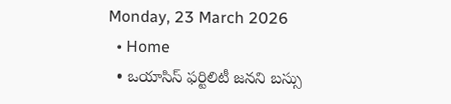Monday, 23 March 2026
  • Home
  • ఒయాసిస్ ఫర్టిలిటీ జనని బస్సు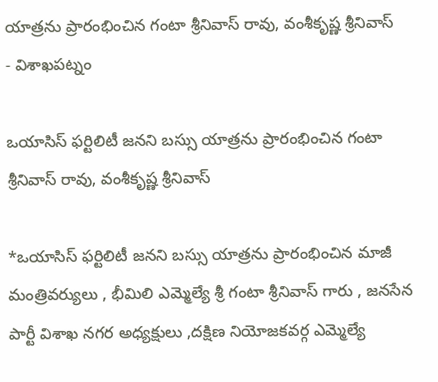యాత్రను ప్రారంభించిన గంటా శ్రీనివాస్ రావు, వంశీకృష్ణ శ్రీనివాస్
- విశాఖపట్నం

ఒయాసిస్ ఫర్టిలిటీ జనని బస్సు యాత్రను ప్రారంభించిన గంటా శ్రీనివాస్ రావు, వంశీకృష్ణ శ్రీనివాస్

*ఒయాసిస్ ఫర్టిలిటీ జనని బస్సు యాత్రను ప్రారంభించిన మాజీ మంత్రివర్యులు , భీమిలి ఎమ్మెల్యే శ్రీ గంటా శ్రీనివాస్ గారు , జనసేన పార్టీ విశాఖ నగర అధ్యక్షులు ,దక్షిణ నియోజకవర్గ ఎమ్మెల్యే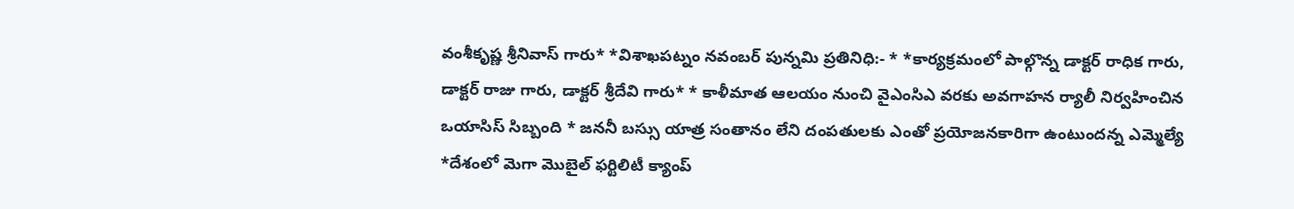వంశీకృష్ణ శ్రీనివాస్ గారు* *విశాఖపట్నం నవంబర్ పున్నమి ప్రతినిధి:- * *కార్యక్రమంలో పాల్గొన్న డాక్టర్ రాధిక గారు, డాక్టర్ రాజు గారు, డాక్టర్ శ్రీదేవి గారు* * కాళీమాత ఆలయం నుంచి వైఎంసిఎ వరకు అవగాహన ర్యాలీ నిర్వహించిన ఒయాసిస్ సిబ్బంది * జననీ బస్సు యాత్ర సంతానం లేని దంపతులకు ఎంతో ప్రయోజనకారిగా ఉంటుందన్న ఎమ్మెల్యే *దేశంలో మెగా మొబైల్ ఫర్టిలిటీ క్యాంప్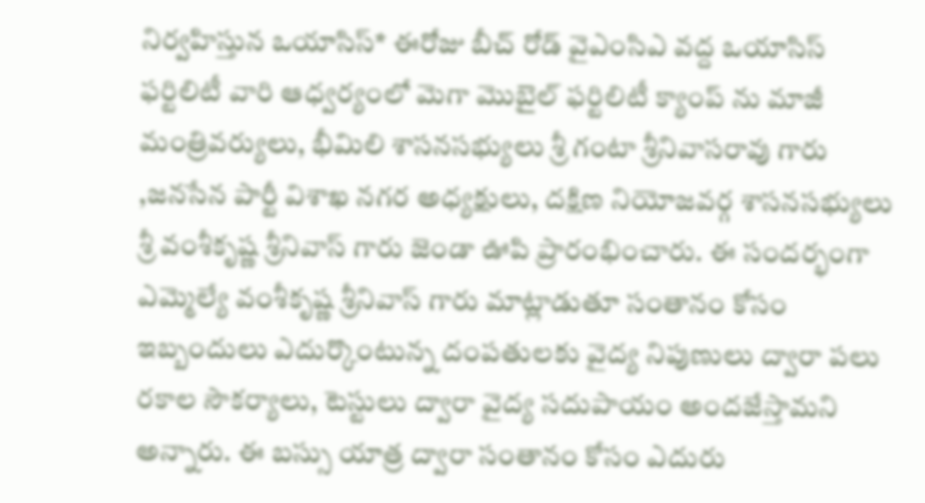నిర్వహిస్తున ఒయాసిస్* ఈరోజు బీచ్ రోడ్ వైఎంసిఎ వద్ద ఒయాసిస్ ఫర్టిలిటీ వారి ఆధ్వర్యంలో మెగా మొబైల్ ఫర్టిలిటీ క్యాంప్ ను మాజీ మంత్రివర్యులు, భీమిలి శాసనసభ్యులు శ్రీ గంటా శ్రీనివాసరావు గారు ,జనసేన పార్టీ విశాఖ నగర అధ్యక్షులు, దక్షిణ నియోజవర్గ శాసనసభ్యులు శ్రీ వంశీకృష్ణ శ్రీనివాస్ గారు జెండా ఊపి ప్రారంభించారు. ఈ సందర్భంగా ఎమ్మెల్యే వంశీకృష్ణ శ్రీనివాస్ గారు మాట్లాడుతూ సంతానం కోసం ఇబ్బందులు ఎదుర్కొంటున్న దంపతులకు వైద్య నిపుణులు ద్వారా పలు రకాల సౌకర్యాలు, టెస్టులు ద్వారా వైద్య సదుపాయం అందజేస్తామని అన్నారు. ఈ బస్సు యాత్ర ద్వారా సంతానం కోసం ఎదురు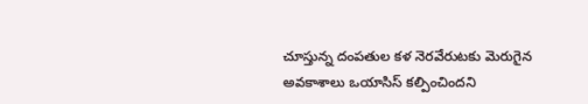చూస్తున్న దంపతుల కళ నెరవేరుటకు మెరుగైన అవకాశాలు ఒయాసిస్ కల్పించిందని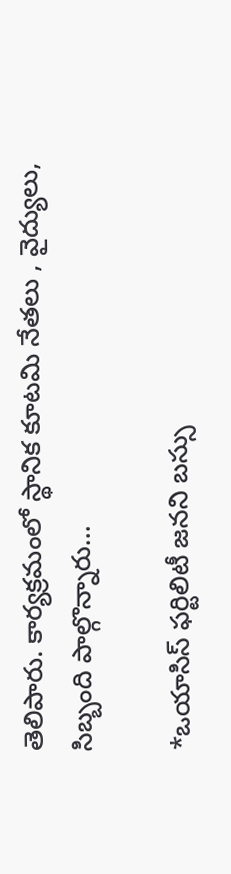తెలిపారు. కార్యక్రమంలో స్థానిక కూటమి నేతలు , వైద్యులు, సిబ్బంది పాల్గొన్నారు…

*ఒయాసిస్ ఫర్టిలిటీ జనని బస్సు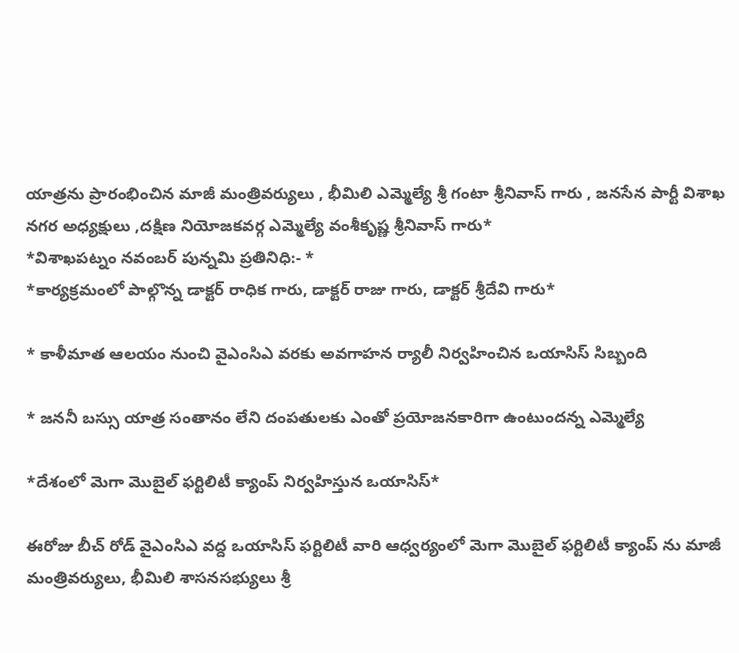యాత్రను ప్రారంభించిన మాజీ మంత్రివర్యులు , భీమిలి ఎమ్మెల్యే శ్రీ గంటా శ్రీనివాస్ గారు , జనసేన పార్టీ విశాఖ నగర అధ్యక్షులు ,దక్షిణ నియోజకవర్గ ఎమ్మెల్యే వంశీకృష్ణ శ్రీనివాస్ గారు*
*విశాఖపట్నం నవంబర్ పున్నమి ప్రతినిధి:- *
*కార్యక్రమంలో పాల్గొన్న డాక్టర్ రాధిక గారు, డాక్టర్ రాజు గారు, డాక్టర్ శ్రీదేవి గారు*

* కాళీమాత ఆలయం నుంచి వైఎంసిఎ వరకు అవగాహన ర్యాలీ నిర్వహించిన ఒయాసిస్ సిబ్బంది

* జననీ బస్సు యాత్ర సంతానం లేని దంపతులకు ఎంతో ప్రయోజనకారిగా ఉంటుందన్న ఎమ్మెల్యే

*దేశంలో మెగా మొబైల్ ఫర్టిలిటీ క్యాంప్ నిర్వహిస్తున ఒయాసిస్*

ఈరోజు బీచ్ రోడ్ వైఎంసిఎ వద్ద ఒయాసిస్ ఫర్టిలిటీ వారి ఆధ్వర్యంలో మెగా మొబైల్ ఫర్టిలిటీ క్యాంప్ ను మాజీ మంత్రివర్యులు, భీమిలి శాసనసభ్యులు శ్రీ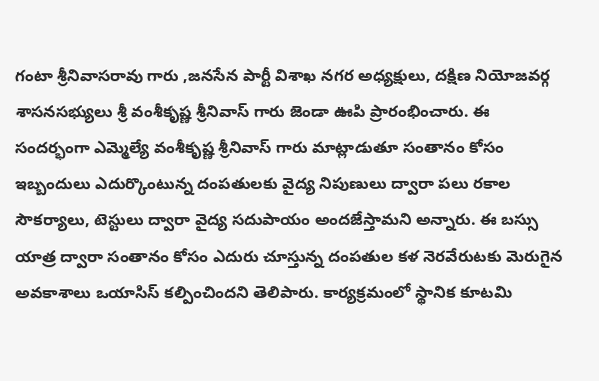గంటా శ్రీనివాసరావు గారు ,జనసేన పార్టీ విశాఖ నగర అధ్యక్షులు, దక్షిణ నియోజవర్గ శాసనసభ్యులు శ్రీ వంశీకృష్ణ శ్రీనివాస్ గారు జెండా ఊపి ప్రారంభించారు. ఈ సందర్భంగా ఎమ్మెల్యే వంశీకృష్ణ శ్రీనివాస్ గారు మాట్లాడుతూ సంతానం కోసం ఇబ్బందులు ఎదుర్కొంటున్న దంపతులకు వైద్య నిపుణులు ద్వారా పలు రకాల సౌకర్యాలు, టెస్టులు ద్వారా వైద్య సదుపాయం అందజేస్తామని అన్నారు. ఈ బస్సు యాత్ర ద్వారా సంతానం కోసం ఎదురు చూస్తున్న దంపతుల కళ నెరవేరుటకు మెరుగైన అవకాశాలు ఒయాసిస్ కల్పించిందని తెలిపారు. కార్యక్రమంలో స్థానిక కూటమి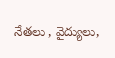నేతలు , వైద్యులు,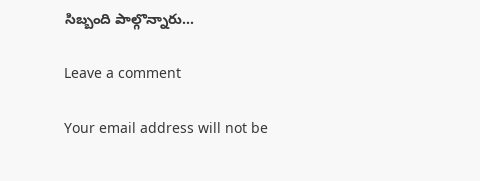సిబ్బంది పాల్గొన్నారు…

Leave a comment

Your email address will not be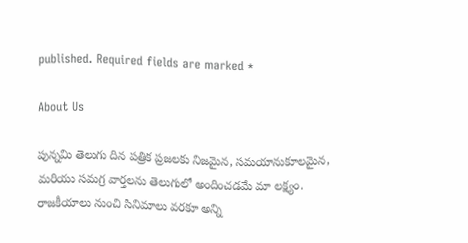published. Required fields are marked *

About Us

పున్నమి తెలుగు దిన పత్రిక ప్రజలకు నిజమైన, సమయానుకూలమైన, మరియు సమగ్ర వార్తలను తెలుగులో అందించడమే మా లక్ష్యం.
రాజకీయాలు నుంచి సినిమాలు వరకూ అన్ని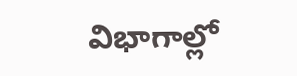విభాగాల్లో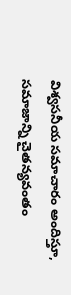విశ్వసనీయ సమాచారం అందిస్తూ, సమాజాన్ని చైతన్యవంతం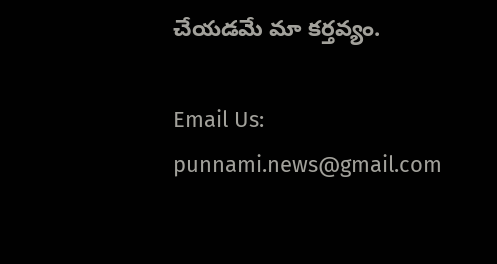చేయడమే మా కర్తవ్యం.

Email Us: punnami.news@gmail.com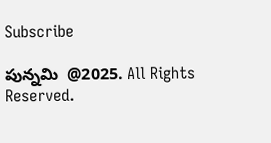Subscribe

పున్నమి  @2025. All Rights Reserved.